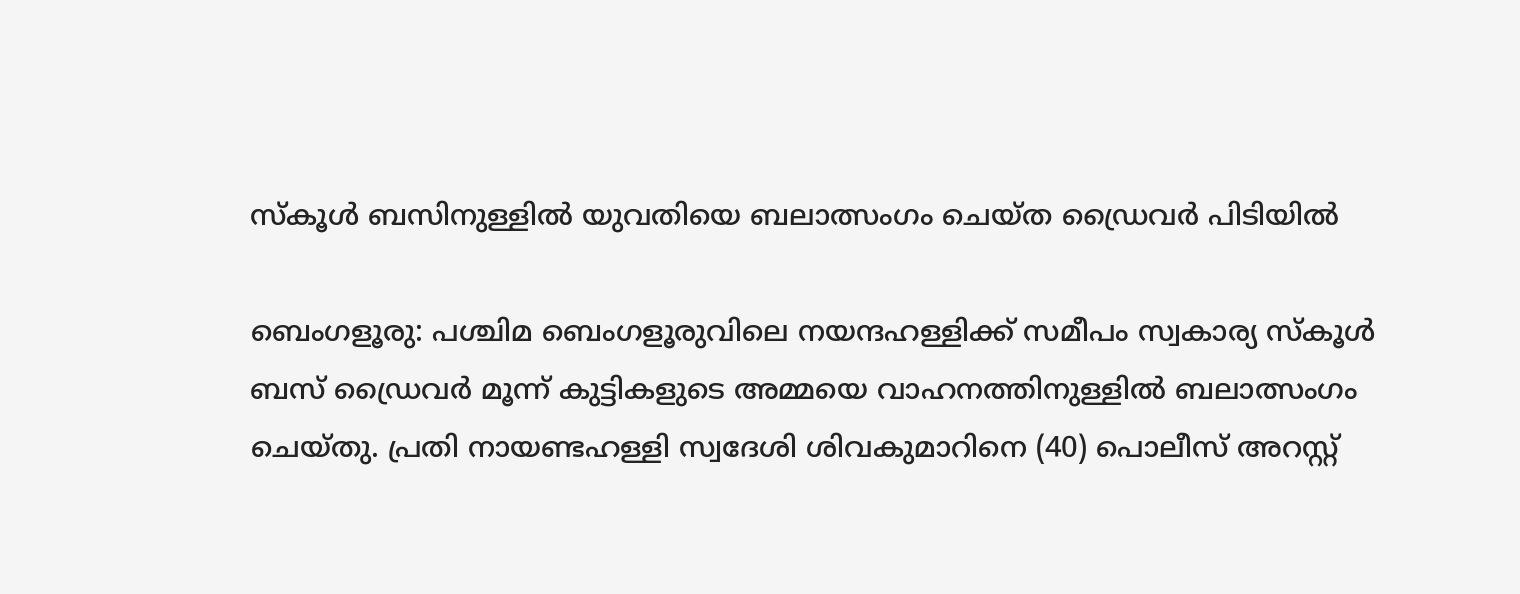സ്‌കൂൾ ബസിനുള്ളിൽ യുവതിയെ ബലാത്സംഗം ചെയ്ത ഡ്രൈവർ പിടിയിൽ

ബെംഗളൂരു: പശ്ചിമ ബെംഗളൂരുവിലെ നയന്ദഹള്ളിക്ക് സമീപം സ്വകാര്യ സ്‌കൂൾ ബസ് ഡ്രൈവർ മൂന്ന് കുട്ടികളുടെ അമ്മയെ വാഹനത്തിനുള്ളിൽ ബലാത്സംഗം ചെയ്തു. പ്രതി നായണ്ടഹള്ളി സ്വദേശി ശിവകുമാറിനെ (40) പൊലീസ് അറസ്റ്റ്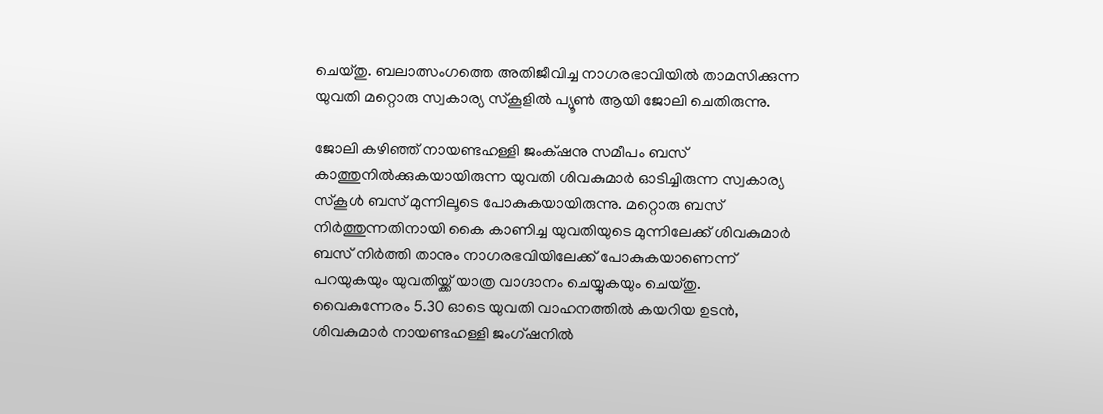ചെയ്തു. ബലാത്സംഗത്തെ അതിജീവിച്ച നാഗരഭാവിയിൽ താമസിക്കുന്ന യുവതി മറ്റൊരു സ്വകാര്യ സ്‌കൂളിൽ പ്യൂൺ ആയി ജോലി ചെതിരുന്നു.

ജോലി കഴിഞ്ഞ് നായണ്ടഹള്ളി ജംക്‌ഷനു സമീപം ബസ് കാത്തുനിൽക്കുകയായിരുന്ന യുവതി ശിവകുമാർ ഓടിച്ചിരുന്ന സ്വകാര്യ സ്‌കൂൾ ബസ് മുന്നിലൂടെ പോകുകയായിരുന്നു. മറ്റൊരു ബസ് നിർത്തുന്നതിനായി കൈ കാണിച്ച യുവതിയുടെ മുന്നിലേക്ക് ശിവകുമാർ ബസ് നിർത്തി താനും നാഗരഭവിയിലേക്ക് പോകുകയാണെന്ന് പറയുകയും യുവതിയ്ക്ക് യാത്ര വാഗ്ദാനം ചെയ്യുകയും ചെയ്തു. വൈകുന്നേരം 5.30 ഓടെ യുവതി വാഹനത്തിൽ കയറിയ ഉടൻ, ശിവകുമാർ നായണ്ടഹള്ളി ജംഗ്ഷനിൽ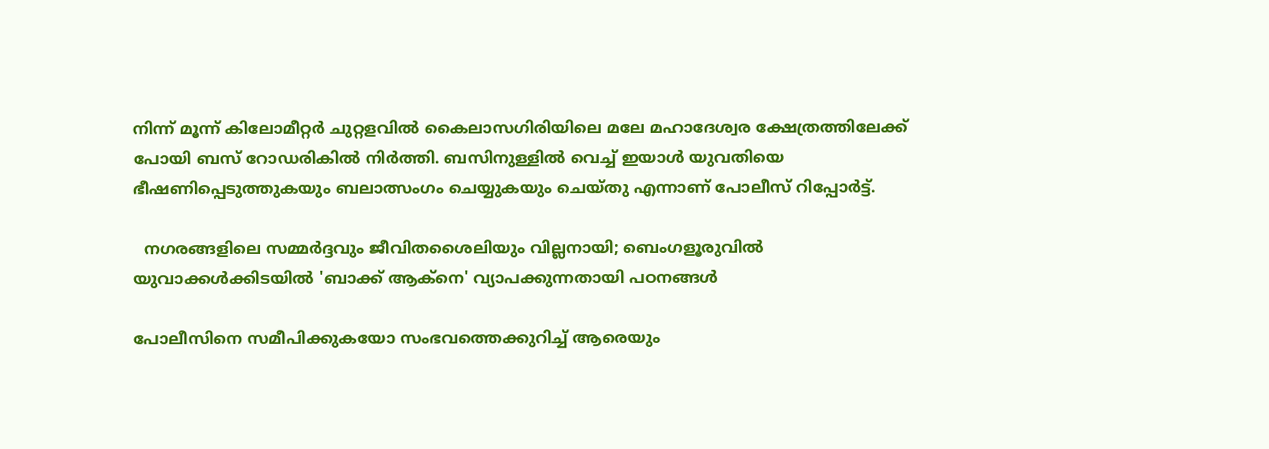നിന്ന് മൂന്ന് കിലോമീറ്റർ ചുറ്റളവിൽ കൈലാസഗിരിയിലെ മലേ മഹാദേശ്വര ക്ഷേത്രത്തിലേക്ക് പോയി ബസ് റോഡരികിൽ നിർത്തി. ബസിനുള്ളിൽ വെച്ച് ഇയാൾ യുവതിയെ ഭീഷണിപ്പെടുത്തുകയും ബലാത്സംഗം ചെയ്യുകയും ചെയ്തു എന്നാണ് പോലീസ് റിപ്പോർട്ട്.

  നഗരങ്ങളിലെ സമ്മർദ്ദവും ജീവിതശൈലിയും വില്ലനായി; ബെംഗളൂരുവിൽ യുവാക്കൾക്കിടയിൽ 'ബാക്ക് ആക്നെ' വ്യാപക്കുന്നതായി പഠനങ്ങൾ

പോലീസിനെ സമീപിക്കുകയോ സംഭവത്തെക്കുറിച്ച് ആരെയും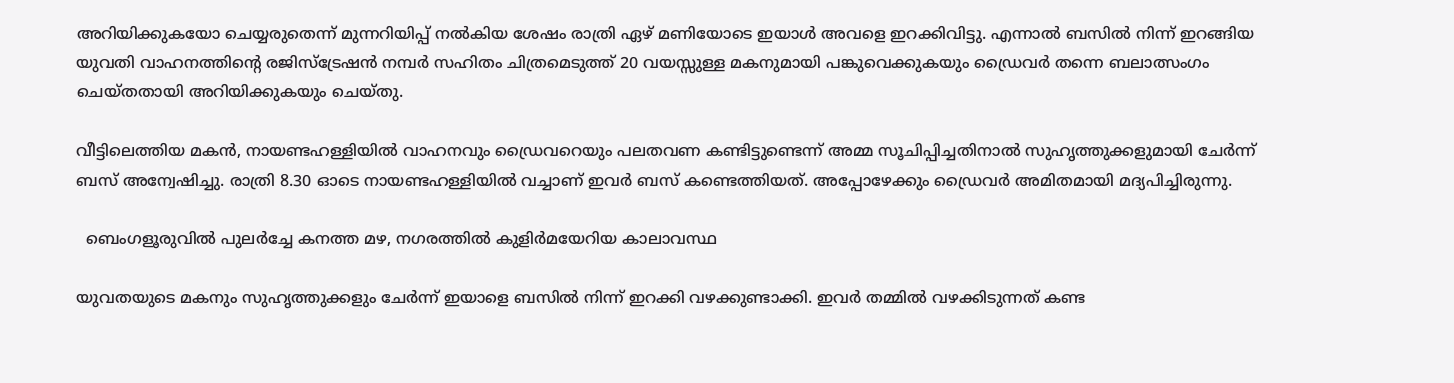അറിയിക്കുകയോ ചെയ്യരുതെന്ന് മുന്നറിയിപ്പ് നൽകിയ ശേഷം രാത്രി ഏഴ് മണിയോടെ ഇയാൾ അവളെ ഇറക്കിവിട്ടു. എന്നാൽ ബസിൽ നിന്ന് ഇറങ്ങിയ യുവതി വാഹനത്തിന്റെ രജിസ്ട്രേഷൻ നമ്പർ സഹിതം ചിത്രമെടുത്ത് 20 വയസ്സുള്ള മകനുമായി പങ്കുവെക്കുകയും ഡ്രൈവർ തന്നെ ബലാത്സംഗം ചെയ്തതായി അറിയിക്കുകയും ചെയ്തു.

വീട്ടിലെത്തിയ മകൻ, നായണ്ടഹള്ളിയിൽ വാഹനവും ഡ്രൈവറെയും പലതവണ കണ്ടിട്ടുണ്ടെന്ന് അമ്മ സൂചിപ്പിച്ചതിനാൽ സുഹൃത്തുക്കളുമായി ചേർന്ന് ബസ് അന്വേഷിച്ചു. രാത്രി 8.30 ഓടെ നായണ്ടഹള്ളിയിൽ വച്ചാണ് ഇവർ ബസ് കണ്ടെത്തിയത്. അപ്പോഴേക്കും ഡ്രൈവർ അമിതമായി മദ്യപിച്ചിരുന്നു.

  ബെംഗളൂരുവിൽ പുലർച്ചേ കനത്ത മഴ, നഗരത്തിൽ കുളിർമയേറിയ കാലാവസ്ഥ

യുവതയുടെ മകനും സുഹൃത്തുക്കളും ചേർന്ന് ഇയാളെ ബസിൽ നിന്ന് ഇറക്കി വഴക്കുണ്ടാക്കി. ഇവർ തമ്മിൽ വഴക്കിടുന്നത് കണ്ട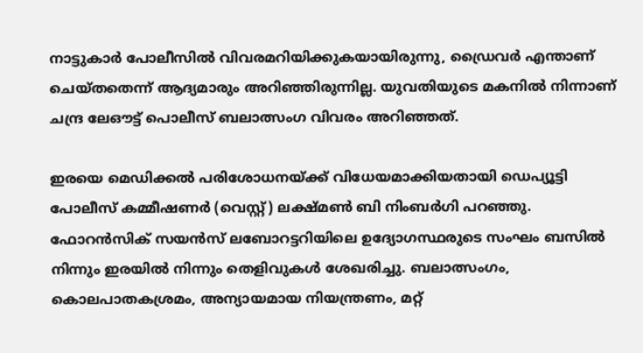നാട്ടുകാർ പോലീസിൽ വിവരമറിയിക്കുകയായിരുന്നു, ഡ്രൈവർ എന്താണ് ചെയ്തതെന്ന് ആദ്യമാരും അറിഞ്ഞിരുന്നില്ല. യുവതിയുടെ മകനിൽ നിന്നാണ് ചന്ദ്ര ലേഔട്ട് പൊലീസ് ബലാത്സംഗ വിവരം അറിഞ്ഞത്.

ഇരയെ മെഡിക്കൽ പരിശോധനയ്ക്ക് വിധേയമാക്കിയതായി ഡെപ്യൂട്ടി പോലീസ് കമ്മീഷണർ (വെസ്റ്റ്) ലക്ഷ്മൺ ബി നിംബർഗി പറഞ്ഞു. ഫോറൻസിക് സയൻസ് ലബോറട്ടറിയിലെ ഉദ്യോഗസ്ഥരുടെ സംഘം ബസിൽ നിന്നും ഇരയിൽ നിന്നും തെളിവുകൾ ശേഖരിച്ചു. ബലാത്സംഗം, കൊലപാതകശ്രമം, അന്യായമായ നിയന്ത്രണം, മറ്റ്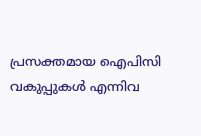പ്രസക്തമായ ഐപിസി വകുപ്പുകൾ എന്നിവ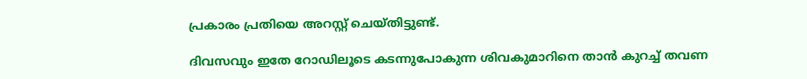പ്രകാരം പ്രതിയെ അറസ്റ്റ് ചെയ്തിട്ടുണ്ട്.

ദിവസവും ഇതേ റോഡിലൂടെ കടന്നുപോകുന്ന ശിവകുമാറിനെ താൻ കുറച്ച് തവണ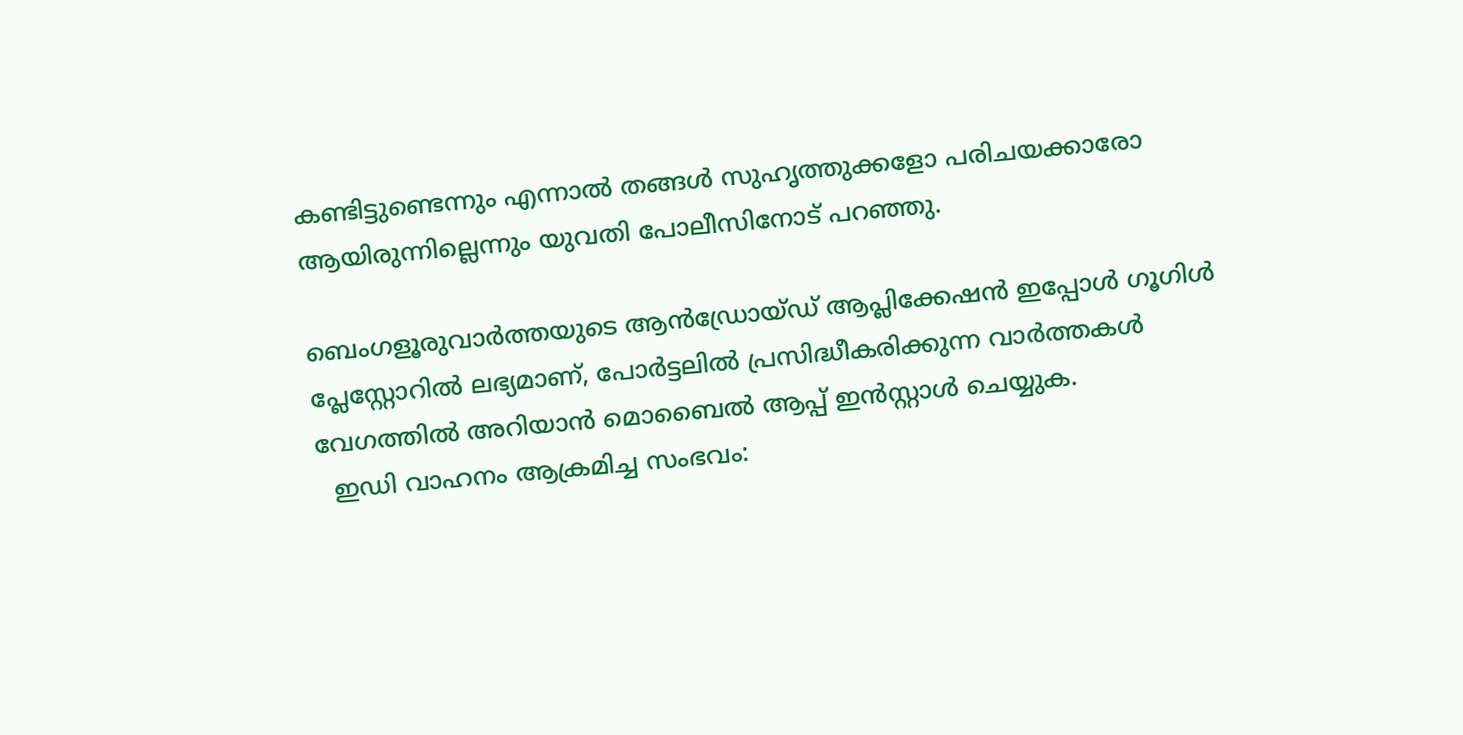കണ്ടിട്ടുണ്ടെന്നും എന്നാൽ തങ്ങൾ സുഹൃത്തുക്കളോ പരിചയക്കാരോ ആയിരുന്നില്ലെന്നും യുവതി പോലീസിനോട് പറഞ്ഞു.

ബെംഗളൂരുവാർത്തയുടെ ആൻഡ്രോയ്ഡ് ആപ്ലിക്കേഷൻ ഇപ്പോൾ ഗൂഗിൾ പ്ലേസ്റ്റോറിൽ ലഭ്യമാണ്, പോർട്ടലിൽ പ്രസിദ്ധീകരിക്കുന്ന വാർത്തകൾ വേഗത്തിൽ അറിയാൻ മൊബൈൽ ആപ്പ് ഇൻസ്റ്റാൾ ചെയ്യുക.
  ഇഡി വാഹനം ആക്രമിച്ച സംഭവം: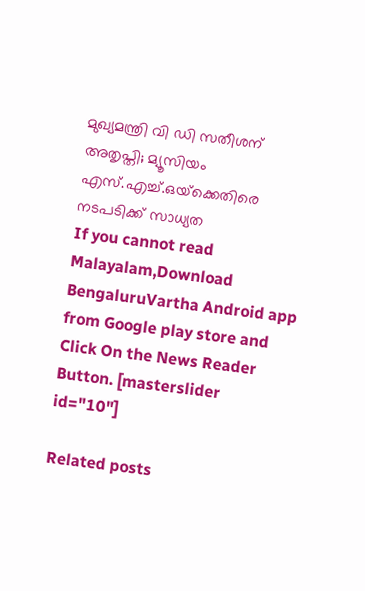മുഖ്യമന്ത്രി വി ഡി സതീശന് അതൃപ്തി; മ്യൂസിയം എസ്.എച്ച്.ഒയ്‌ക്കെതിരെ നടപടിക്ക് സാധ്യത
If you cannot read Malayalam,Download BengaluruVartha Android app from Google play store and Click On the News Reader Button. [masterslider id="10"]

Related posts